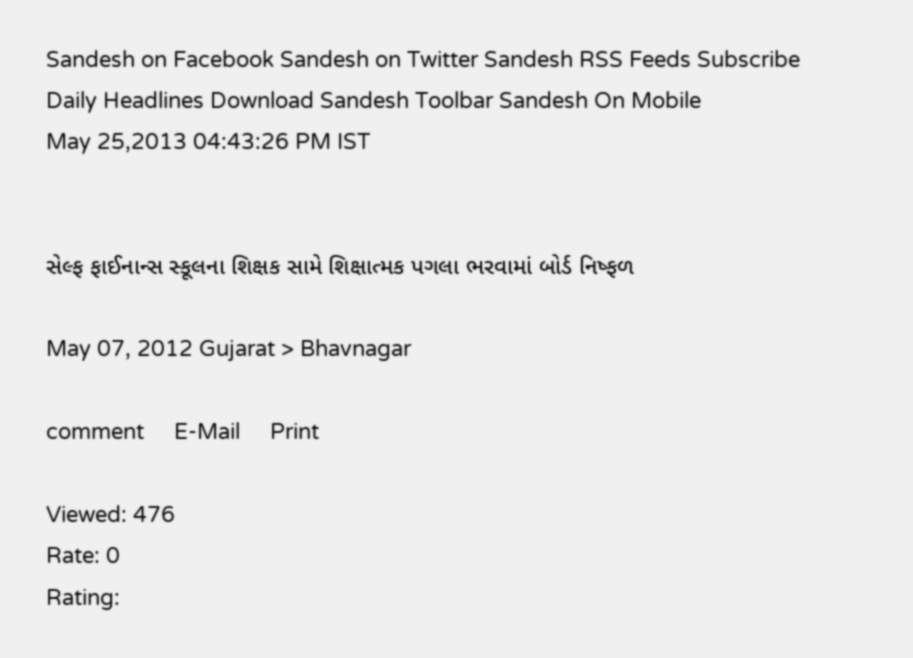Sandesh on Facebook Sandesh on Twitter Sandesh RSS Feeds Subscribe Daily Headlines Download Sandesh Toolbar Sandesh On Mobile
May 25,2013 04:43:26 PM IST


સેલ્ફ ફાઈનાન્સ સ્કૂલના શિક્ષક સામે શિક્ષાત્મક પગલા ભરવામાં બોર્ડ નિષ્ફળ

May 07, 2012 Gujarat > Bhavnagar

comment     E-Mail     Print

Viewed: 476
Rate: 0
Rating: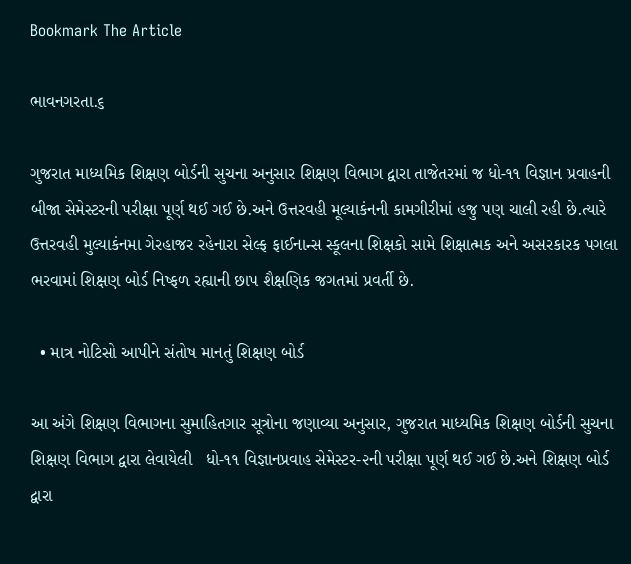Bookmark The Article

ભાવનગરતા.૬

ગુજરાત માધ્યમિક શિક્ષણ બોર્ડની સુચના અનુસાર શિક્ષણ વિભાગ દ્વારા તાજેતરમાં જ ધો-૧૧ વિજ્ઞાન પ્રવાહની બીજા સેમેસ્ટરની પરીક્ષા પૂર્ણ થઈ ગઈ છે.અને ઉત્તરવહી મૂલ્યાકંનની કામગીરીમાં હજુ પણ ચાલી રહી છે.ત્યારે ઉત્તરવહી મુલ્યાકંનમા ગેરહાજર રહેનારા સેલ્ફ ફાઈનાન્સ સ્કૂલના શિક્ષકો સામે શિક્ષાત્મક અને અસરકારક પગલા ભરવામાં શિક્ષણ બોર્ડ નિષ્ફળ રહ્યાની છાપ શૈક્ષણિક જગતમાં પ્રવર્તી છે.

  • માત્ર નોટિસો આપીને સંતોષ માનતું શિક્ષણ બોર્ડ

આ અંગે શિક્ષણ વિભાગના સુમાહિતગાર સૂત્રોના જણાવ્યા અનુસાર, ગુજરાત માધ્યમિક શિક્ષણ બોર્ડની સુચના શિક્ષણ વિભાગ દ્વારા લેવાયેલી   ધો-૧૧ વિજ્ઞાનપ્રવાહ સેમેસ્ટર-૨ની પરીક્ષા પૂર્ણ થઈ ગઈ છે.અને શિક્ષણ બોર્ડ દ્વારા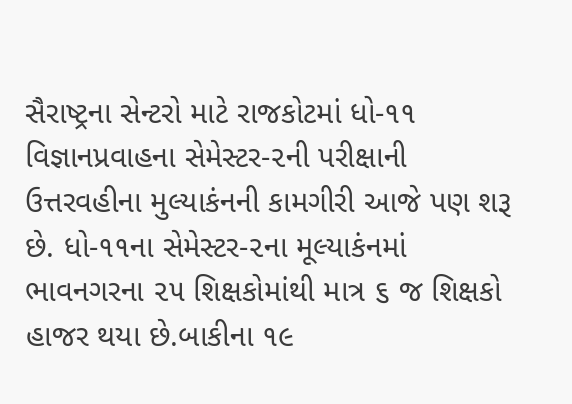સૈરાષ્ટ્રના સેન્ટરો માટે રાજકોટમાં ધો-૧૧ વિજ્ઞાનપ્રવાહના સેમેસ્ટર-૨ની પરીક્ષાની ઉત્તરવહીના મુલ્યાકંનની કામગીરી આજે પણ શરૂ છે. ધો-૧૧ના સેમેસ્ટર-૨ના મૂલ્યાકંનમાં ભાવનગરના ૨૫ શિક્ષકોમાંથી માત્ર ૬ જ શિક્ષકો હાજર થયા છે.બાકીના ૧૯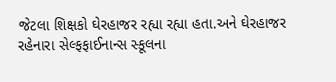જેટલા શિક્ષકો ઘેરહાજર રહ્યા રહ્યા હતા.અને ઘેરહાજર રહેનારા સેલ્ફફાઈનાન્સ સ્કૂલના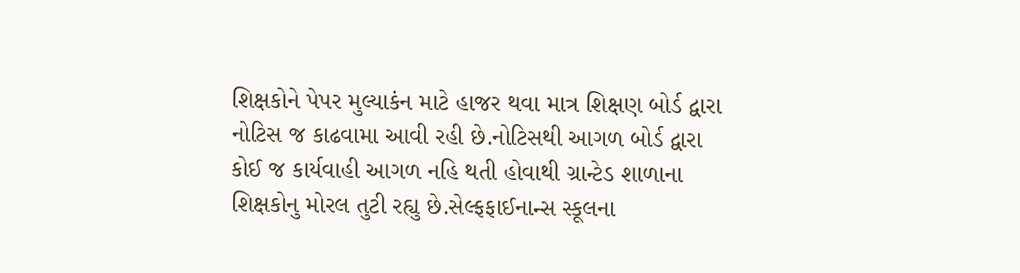શિક્ષકોને પેપર મુલ્યાકંન માટે હાજર થવા માત્ર શિક્ષણ બોર્ડ દ્વારા નોટિસ જ કાઢવામા આવી રહી છે.નોટિસથી આગળ બોર્ડ દ્વારા કોઈ જ કાર્યવાહી આગળ નહિ થતી હોવાથી ગ્રાન્ટેડ શાળાના શિક્ષકોનુ મોરલ તુટી રહ્યુ છે.સેલ્ફફાઈનાન્સ સ્કૂલના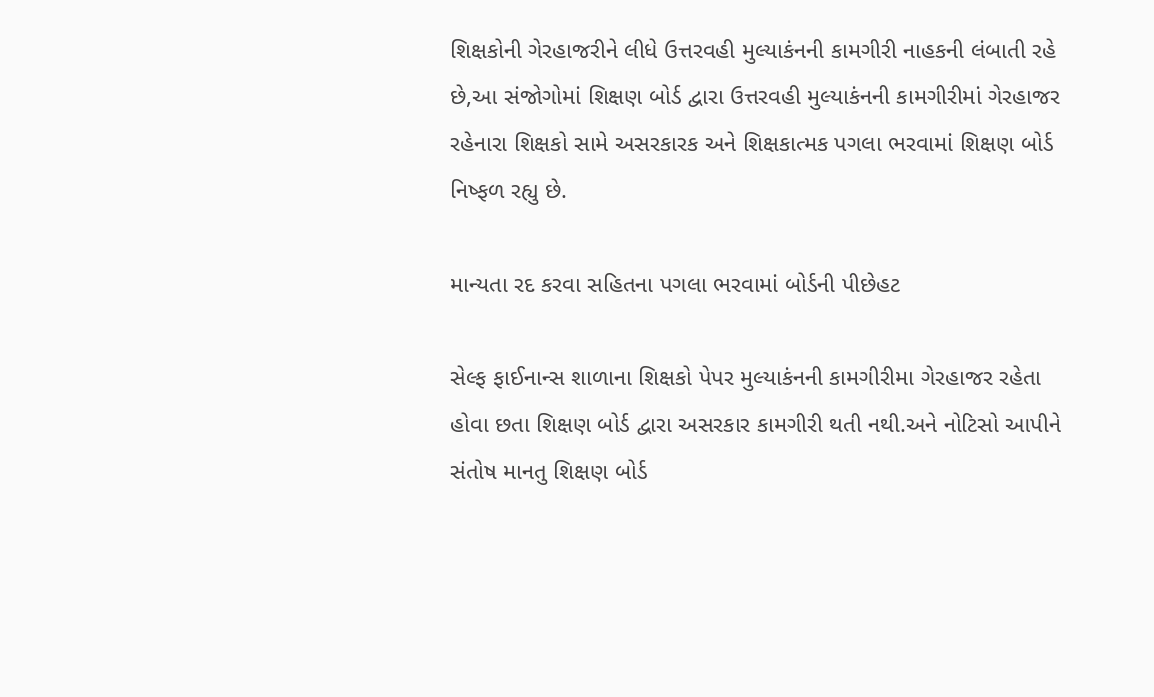શિક્ષકોની ગેરહાજરીને લીધે ઉત્તરવહી મુલ્યાકંનની કામગીરી નાહકની લંબાતી રહે છે,આ સંજોગોમાં શિક્ષણ બોર્ડ દ્વારા ઉત્તરવહી મુલ્યાકંનની કામગીરીમાં ગેરહાજર રહેનારા શિક્ષકો સામે અસરકારક અને શિક્ષકાત્મક પગલા ભરવામાં શિક્ષણ બોર્ડ નિષ્ફળ રહ્યુ છે.

માન્યતા રદ કરવા સહિતના પગલા ભરવામાં બોર્ડની પીછેહટ

સેલ્ફ ફાઈનાન્સ શાળાના શિક્ષકો પેપર મુલ્યાકંનની કામગીરીમા ગેરહાજર રહેતા હોવા છતા શિક્ષણ બોર્ડ દ્વારા અસરકાર કામગીરી થતી નથી.અને નોટિસો આપીને સંતોષ માનતુ શિક્ષણ બોર્ડ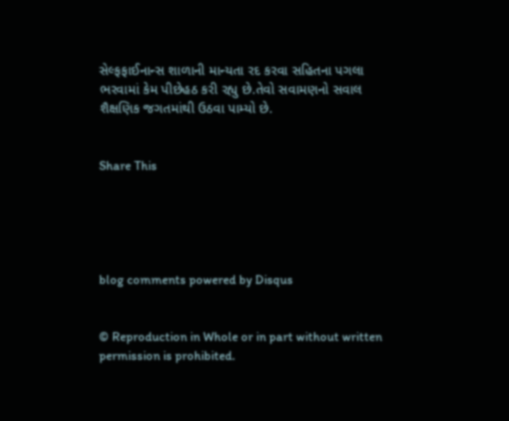સેલ્ફફાઈનાન્સ શાળાની માન્યતા રદ કરવા સહિતના પગલા ભરવામાં કેમ પીછેહઠ કરી રહ્યુ છે.તેવો સવામણનો સવાલ શૈક્ષણિક જગતમાંથી ઉઠવા પામ્યો છે.


Share This





blog comments powered by Disqus


© Reproduction in Whole or in part without written permission is prohibited.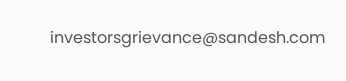investorsgrievance@sandesh.com